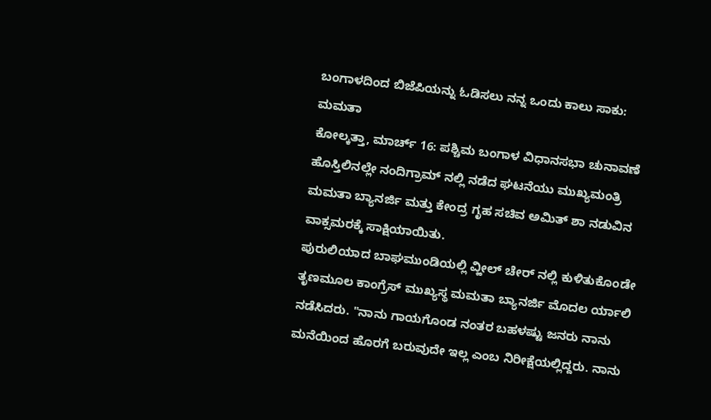ಬಂಗಾಳದಿಂದ ಬಿಜೆಪಿಯನ್ನು ಓಡಿಸಲು ನನ್ನ ಒಂದು ಕಾಲು ಸಾಕು: ಮಮತಾ
ಕೋಲ್ಕತ್ತಾ, ಮಾರ್ಚ್ 16: ಪಶ್ಚಿಮ ಬಂಗಾಳ ವಿಧಾನಸಭಾ ಚುನಾವಣೆ ಹೊಸ್ತಿಲಿನಲ್ಲೇ ನಂದಿಗ್ರಾಮ್ ನಲ್ಲಿ ನಡೆದ ಘಟನೆಯು ಮುಖ್ಯಮಂತ್ರಿ ಮಮತಾ ಬ್ಯಾನರ್ಜಿ ಮತ್ತು ಕೇಂದ್ರ ಗೃಹ ಸಚಿವ ಅಮಿತ್ ಶಾ ನಡುವಿನ ವಾಕ್ಸಮರಕ್ಕೆ ಸಾಕ್ಷಿಯಾಯಿತು.
ಪುರುಲಿಯಾದ ಬಾಘಮುಂಡಿಯಲ್ಲಿ ವ್ಹೀಲ್ ಚೇರ್ ನಲ್ಲಿ ಕುಳಿತುಕೊಂಡೇ ತೃಣಮೂಲ ಕಾಂಗ್ರೆಸ್ ಮುಖ್ಯಸ್ಥ ಮಮತಾ ಬ್ಯಾನರ್ಜಿ ಮೊದಲ ರ್ಯಾಲಿ ನಡೆಸಿದರು. "ನಾನು ಗಾಯಗೊಂಡ ನಂತರ ಬಹಳಷ್ಟು ಜನರು ನಾನು ಮನೆಯಿಂದ ಹೊರಗೆ ಬರುವುದೇ ಇಲ್ಲ ಎಂಬ ನಿರೀಕ್ಷೆಯಲ್ಲಿದ್ದರು. ನಾನು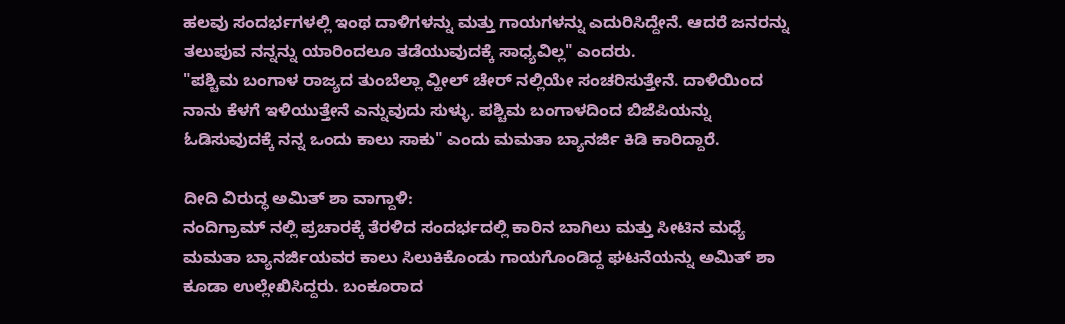ಹಲವು ಸಂದರ್ಭಗಳಲ್ಲಿ ಇಂಥ ದಾಳಿಗಳನ್ನು ಮತ್ತು ಗಾಯಗಳನ್ನು ಎದುರಿಸಿದ್ದೇನೆ. ಆದರೆ ಜನರನ್ನು ತಲುಪುವ ನನ್ನನ್ನು ಯಾರಿಂದಲೂ ತಡೆಯುವುದಕ್ಕೆ ಸಾಧ್ಯವಿಲ್ಲ" ಎಂದರು.
"ಪಶ್ಚಿಮ ಬಂಗಾಳ ರಾಜ್ಯದ ತುಂಬೆಲ್ಲಾ ವ್ಹೀಲ್ ಚೇರ್ ನಲ್ಲಿಯೇ ಸಂಚರಿಸುತ್ತೇನೆ. ದಾಳಿಯಿಂದ ನಾನು ಕೆಳಗೆ ಇಳಿಯುತ್ತೇನೆ ಎನ್ನುವುದು ಸುಳ್ಳು. ಪಶ್ಚಿಮ ಬಂಗಾಳದಿಂದ ಬಿಜೆಪಿಯನ್ನು ಓಡಿಸುವುದಕ್ಕೆ ನನ್ನ ಒಂದು ಕಾಲು ಸಾಕು" ಎಂದು ಮಮತಾ ಬ್ಯಾನರ್ಜಿ ಕಿಡಿ ಕಾರಿದ್ದಾರೆ.

ದೀದಿ ವಿರುದ್ಧ ಅಮಿತ್ ಶಾ ವಾಗ್ದಾಳಿ:
ನಂದಿಗ್ರಾಮ್ ನಲ್ಲಿ ಪ್ರಚಾರಕ್ಕೆ ತೆರಳಿದ ಸಂದರ್ಭದಲ್ಲಿ ಕಾರಿನ ಬಾಗಿಲು ಮತ್ತು ಸೀಟಿನ ಮಧ್ಯೆ ಮಮತಾ ಬ್ಯಾನರ್ಜಿಯವರ ಕಾಲು ಸಿಲುಕಿಕೊಂಡು ಗಾಯಗೊಂಡಿದ್ದ ಘಟನೆಯನ್ನು ಅಮಿತ್ ಶಾ ಕೂಡಾ ಉಲ್ಲೇಖಿಸಿದ್ದರು. ಬಂಕೂರಾದ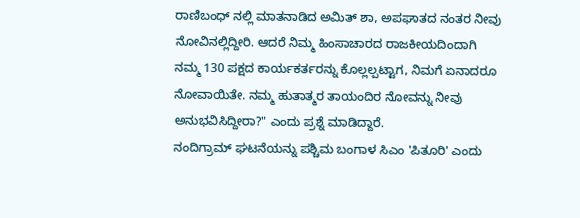ರಾಣಿಬಂಧ್ ನಲ್ಲಿ ಮಾತನಾಡಿದ ಅಮಿತ್ ಶಾ, ಅಪಘಾತದ ನಂತರ ನೀವು ನೋವಿನಲ್ಲಿದ್ದೀರಿ. ಆದರೆ ನಿಮ್ಮ ಹಿಂಸಾಚಾರದ ರಾಜಕೀಯದಿಂದಾಗಿ ನಮ್ಮ 130 ಪಕ್ಷದ ಕಾರ್ಯಕರ್ತರನ್ನು ಕೊಲ್ಲಲ್ಪಟ್ಟಾಗ, ನಿಮಗೆ ಏನಾದರೂ ನೋವಾಯಿತೇ. ನಮ್ಮ ಹುತಾತ್ಮರ ತಾಯಂದಿರ ನೋವನ್ನು ನೀವು ಅನುಭವಿಸಿದ್ದೀರಾ?" ಎಂದು ಪ್ರಶ್ನೆ ಮಾಡಿದ್ದಾರೆ.
ನಂದಿಗ್ರಾಮ್ ಘಟನೆಯನ್ನು ಪಶ್ಚಿಮ ಬಂಗಾಳ ಸಿಎಂ 'ಪಿತೂರಿ' ಎಂದು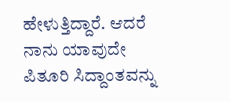ಹೇಳುತ್ತಿದ್ದಾರೆ. ಆದರೆ ನಾನು ಯಾವುದೇ ಪಿತೂರಿ ಸಿದ್ದಾಂತವನ್ನು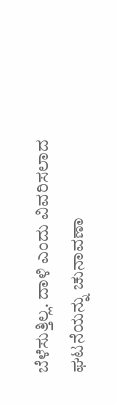ಬೆಳೆಸುತ್ತಿಲ್ಲ. ದಾಳಿ ಎಂದು ವಿವರಿಸಲಾದ ಘಟನೆಯನ್ನು ಚುನಾವಣಾ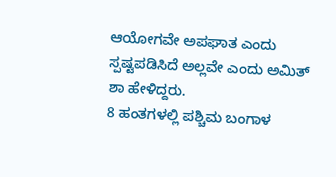ಆಯೋಗವೇ ಅಪಘಾತ ಎಂದು ಸ್ಪಷ್ಟಪಡಿಸಿದೆ ಅಲ್ಲವೇ ಎಂದು ಅಮಿತ್ ಶಾ ಹೇಳಿದ್ದರು.
8 ಹಂತಗಳಲ್ಲಿ ಪಶ್ಚಿಮ ಬಂಗಾಳ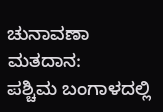ಚುನಾವಣಾ ಮತದಾನ:
ಪಶ್ಚಿಮ ಬಂಗಾಳದಲ್ಲಿ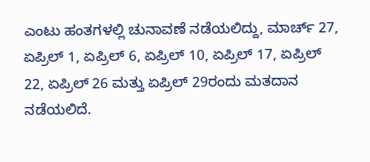ಎಂಟು ಹಂತಗಳಲ್ಲಿ ಚುನಾವಣೆ ನಡೆಯಲಿದ್ದು, ಮಾರ್ಚ್ 27, ಏಪ್ರಿಲ್ 1, ಏಪ್ರಿಲ್ 6, ಏಪ್ರಿಲ್ 10, ಏಪ್ರಿಲ್ 17, ಏಪ್ರಿಲ್ 22, ಏಪ್ರಿಲ್ 26 ಮತ್ತು ಏಪ್ರಿಲ್ 29ರಂದು ಮತದಾನ ನಡೆಯಲಿದೆ.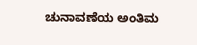ಚುನಾವಣೆಯ ಅಂತಿಮ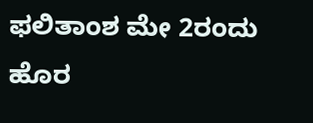ಫಲಿತಾಂಶ ಮೇ 2ರಂದು ಹೊರ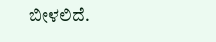ಬೀಳಲಿದೆ.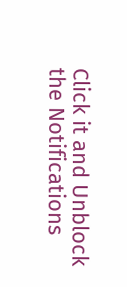Click it and Unblock the Notifications